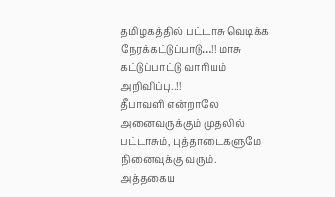தமிழகத்தில் பட்டாசு வெடிக்க நேரக்கட்டுப்பாடு…!! மாசு கட்டுப்பாட்டு வாரியம் அறிவிப்பு..!!
தீபாவளி என்றாலே அனைவருக்கும் முதலில் பட்டாசும், புத்தாடைகளுமே நினைவுக்கு வரும். அத்தகைய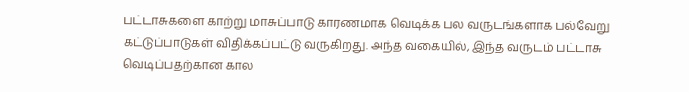பட்டாசுகளை காற்று மாசுப்பாடு காரணமாக வெடிக்க பல வருடங்களாக பல்வேறு கட்டுப்பாடுகள் விதிக்கப்பட்டு வருகிறது. அந்த வகையில், இந்த வருடம் பட்டாசு வெடிப்பதற்கான கால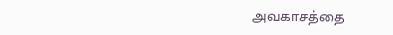அவகாசத்தை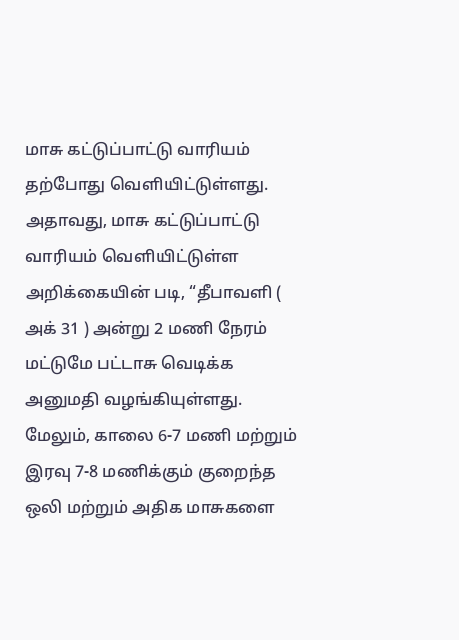மாசு கட்டுப்பாட்டு வாரியம் தற்போது வெளியிட்டுள்ளது.
அதாவது, மாசு கட்டுப்பாட்டு வாரியம் வெளியிட்டுள்ள அறிக்கையின் படி, “தீபாவளி ( அக் 31 ) அன்று 2 மணி நேரம் மட்டுமே பட்டாசு வெடிக்க அனுமதி வழங்கியுள்ளது. மேலும், காலை 6-7 மணி மற்றும் இரவு 7-8 மணிக்கும் குறைந்த ஒலி மற்றும் அதிக மாசுகளை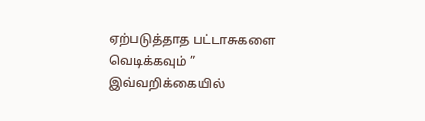ஏற்படுத்தாத பட்டாசுகளை வெடிக்கவும் ” இவ்வறிக்கையில்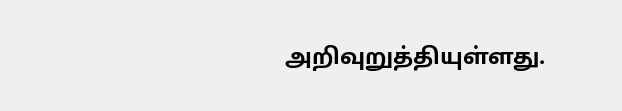அறிவுறுத்தியுள்ளது.